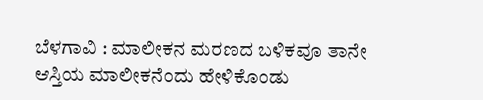ಬೆಳಗಾವಿ : ಮಾಲೀಕನ ಮರಣದ ಬಳಿಕವೂ ತಾನೇ ಆಸ್ತಿಯ ಮಾಲೀಕನೆಂದು ಹೇಳಿಕೊಂಡು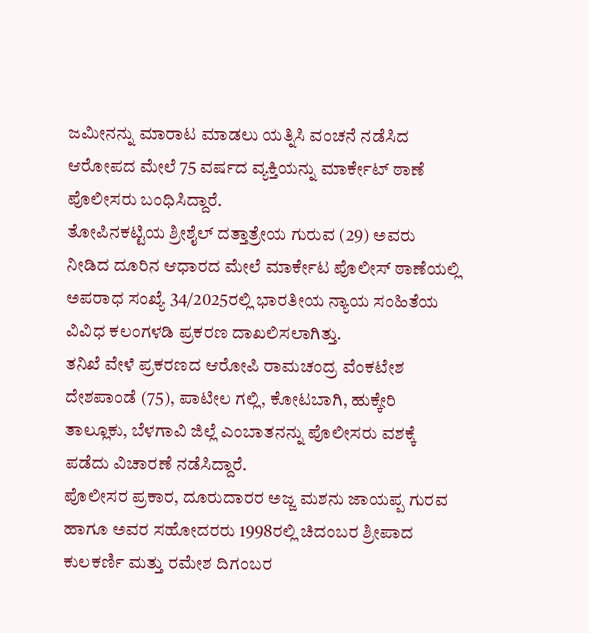ಜಮೀನನ್ನು ಮಾರಾಟ ಮಾಡಲು ಯತ್ನಿಸಿ ವಂಚನೆ ನಡೆಸಿದ ಆರೋಪದ ಮೇಲೆ 75 ವರ್ಷದ ವ್ಯಕ್ತಿಯನ್ನು ಮಾರ್ಕೇಟ್ ಠಾಣೆ ಪೊಲೀಸರು ಬಂಧಿಸಿದ್ದಾರೆ.
ತೋಪಿನಕಟ್ಟಿಯ ಶ್ರೀಶೈಲ್ ದತ್ತಾತ್ರೇಯ ಗುರುವ (29) ಅವರು ನೀಡಿದ ದೂರಿನ ಆಧಾರದ ಮೇಲೆ ಮಾರ್ಕೇಟ ಪೊಲೀಸ್ ಠಾಣೆಯಲ್ಲಿ ಅಪರಾಧ ಸಂಖ್ಯೆ 34/2025ರಲ್ಲಿ ಭಾರತೀಯ ನ್ಯಾಯ ಸಂಹಿತೆಯ ವಿವಿಧ ಕಲಂಗಳಡಿ ಪ್ರಕರಣ ದಾಖಲಿಸಲಾಗಿತ್ತು.
ತನಿಖೆ ವೇಳೆ ಪ್ರಕರಣದ ಆರೋಪಿ ರಾಮಚಂದ್ರ ವೆಂಕಟೇಶ ದೇಶಪಾಂಡೆ (75), ಪಾಟೀಲ ಗಲ್ಲಿ, ಕೋಟಬಾಗಿ, ಹುಕ್ಕೇರಿ ತಾಲ್ಲೂಕು, ಬೆಳಗಾವಿ ಜಿಲ್ಲೆ ಎಂಬಾತನನ್ನು ಪೊಲೀಸರು ವಶಕ್ಕೆ ಪಡೆದು ವಿಚಾರಣೆ ನಡೆಸಿದ್ದಾರೆ.
ಪೊಲೀಸರ ಪ್ರಕಾರ, ದೂರುದಾರರ ಅಜ್ಜ ಮಶನು ಜಾಯಪ್ಪ ಗುರವ ಹಾಗೂ ಅವರ ಸಹೋದರರು 1998ರಲ್ಲಿ ಚಿದಂಬರ ಶ್ರೀಪಾದ ಕುಲಕರ್ಣಿ ಮತ್ತು ರಮೇಶ ದಿಗಂಬರ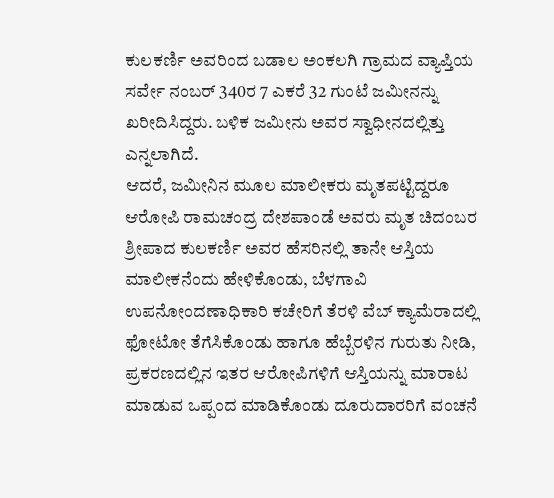ಕುಲಕರ್ಣಿ ಅವರಿಂದ ಬಡಾಲ ಅಂಕಲಗಿ ಗ್ರಾಮದ ವ್ಯಾಪ್ತಿಯ ಸರ್ವೇ ನಂಬರ್ 340ರ 7 ಎಕರೆ 32 ಗುಂಟೆ ಜಮೀನನ್ನು ಖರೀದಿಸಿದ್ದರು. ಬಳಿಕ ಜಮೀನು ಅವರ ಸ್ವಾಧೀನದಲ್ಲಿತ್ತು ಎನ್ನಲಾಗಿದೆ.
ಆದರೆ, ಜಮೀನಿನ ಮೂಲ ಮಾಲೀಕರು ಮೃತಪಟ್ಟಿದ್ದರೂ ಆರೋಪಿ ರಾಮಚಂದ್ರ ದೇಶಪಾಂಡೆ ಅವರು ಮೃತ ಚಿದಂಬರ ಶ್ರೀಪಾದ ಕುಲಕರ್ಣಿ ಅವರ ಹೆಸರಿನಲ್ಲಿ ತಾನೇ ಆಸ್ತಿಯ ಮಾಲೀಕನೆಂದು ಹೇಳಿಕೊಂಡು, ಬೆಳಗಾವಿ ಉಪನೋಂದಣಾಧಿಕಾರಿ ಕಚೇರಿಗೆ ತೆರಳಿ ವೆಬ್ ಕ್ಯಾಮೆರಾದಲ್ಲಿ ಫೋಟೋ ತೆಗೆಸಿಕೊಂಡು ಹಾಗೂ ಹೆಬ್ಬೆರಳಿನ ಗುರುತು ನೀಡಿ, ಪ್ರಕರಣದಲ್ಲಿನ ಇತರ ಆರೋಪಿಗಳಿಗೆ ಆಸ್ತಿಯನ್ನು ಮಾರಾಟ ಮಾಡುವ ಒಪ್ಪಂದ ಮಾಡಿಕೊಂಡು ದೂರುದಾರರಿಗೆ ವಂಚನೆ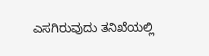ಎಸಗಿರುವುದು ತನಿಖೆಯಲ್ಲಿ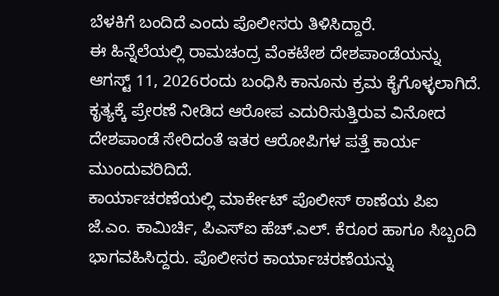ಬೆಳಕಿಗೆ ಬಂದಿದೆ ಎಂದು ಪೊಲೀಸರು ತಿಳಿಸಿದ್ದಾರೆ.
ಈ ಹಿನ್ನೆಲೆಯಲ್ಲಿ ರಾಮಚಂದ್ರ ವೆಂಕಟೇಶ ದೇಶಪಾಂಡೆಯನ್ನು ಆಗಸ್ಟ್ 11, 2026ರಂದು ಬಂಧಿಸಿ ಕಾನೂನು ಕ್ರಮ ಕೈಗೊಳ್ಳಲಾಗಿದೆ. ಕೃತ್ಯಕ್ಕೆ ಪ್ರೇರಣೆ ನೀಡಿದ ಆರೋಪ ಎದುರಿಸುತ್ತಿರುವ ವಿನೋದ ದೇಶಪಾಂಡೆ ಸೇರಿದಂತೆ ಇತರ ಆರೋಪಿಗಳ ಪತ್ತೆ ಕಾರ್ಯ ಮುಂದುವರಿದಿದೆ.
ಕಾರ್ಯಾಚರಣೆಯಲ್ಲಿ ಮಾರ್ಕೇಟ್ ಪೊಲೀಸ್ ಠಾಣೆಯ ಪಿಐ ಜೆ.ಎಂ. ಕಾಮಿರ್ಚಿ, ಪಿಎಸ್ಐ ಹೆಚ್.ಎಲ್. ಕೆರೂರ ಹಾಗೂ ಸಿಬ್ಬಂದಿ ಭಾಗವಹಿಸಿದ್ದರು. ಪೊಲೀಸರ ಕಾರ್ಯಾಚರಣೆಯನ್ನು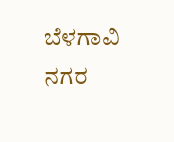ಬೆಳಗಾವಿ ನಗರ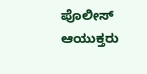ಪೊಲೀಸ್ ಆಯುಕ್ತರು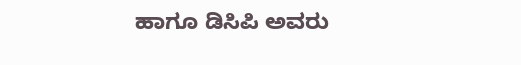ಹಾಗೂ ಡಿಸಿಪಿ ಅವರು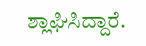ಶ್ಲಾಘಿಸಿದ್ದಾರೆ.